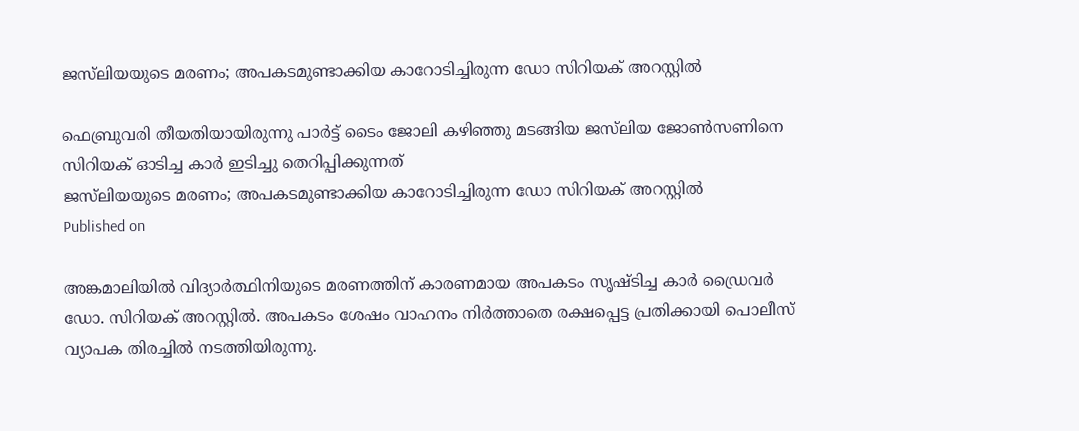ജസ്‌ലിയയുടെ മരണം; അപകടമുണ്ടാക്കിയ കാറോടിച്ചിരുന്ന ഡോ സിറിയക് അറസ്റ്റിൽ

ഫെബ്രുവരി തീയതിയായിരുന്നു പാർട്ട് ടൈം ജോലി കഴിഞ്ഞു മടങ്ങിയ ജസ്‌ലിയ ജോണ്‍സണിനെ സിറിയക് ഓടിച്ച കാര്‍ ഇടിച്ചു തെറിപ്പിക്കുന്നത്
ജസ്‌ലിയയുടെ മരണം; അപകടമുണ്ടാക്കിയ കാറോടിച്ചിരുന്ന ഡോ സിറിയക് അറസ്റ്റിൽ
Published on

അങ്കമാലിയിൽ വിദ്യാർത്ഥിനിയുടെ മരണത്തിന് കാരണമായ അപകടം സൃഷ്ടിച്ച കാർ ഡ്രൈവർ ഡോ. സിറിയക് അറസ്റ്റിൽ. അപകടം ശേഷം വാഹനം നിർത്താതെ രക്ഷപ്പെട്ട പ്രതിക്കായി പൊലീസ് വ്യാപക തിരച്ചിൽ നടത്തിയിരുന്നു.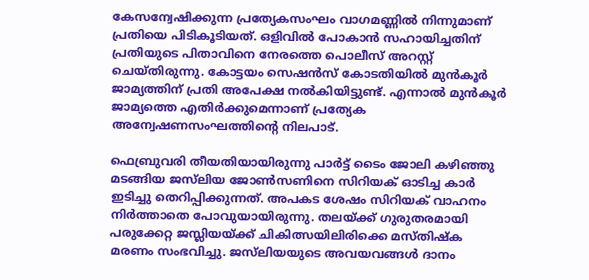കേസന്വേഷിക്കുന്ന പ്രത്യേകസംഘം വാഗമണ്ണിൽ നിന്നുമാണ് പ്രതിയെ പിടികൂടിയത്. ഒളിവിൽ പോകാൻ സഹായിച്ചതിന് പ്രതിയുടെ പിതാവിനെ നേരത്തെ പൊലീസ് അറസ്റ്റ് ചെയ്തിരുന്നു. കോട്ടയം സെഷന്‍സ് കോടതിയിൽ മുന്‍കൂര്‍ ജാമ്യത്തിന് പ്രതി അപേക്ഷ നല്‍കിയിട്ടുണ്ട്. എന്നാൽ മുന്‍കൂര്‍ ജാമ്യത്തെ എതിര്‍ക്കുമെന്നാണ് പ്രത്യേക അന്വേഷണസംഘത്തിന്റെ നിലപാട്.

ഫെബ്രുവരി തീയതിയായിരുന്നു പാർട്ട് ടൈം ജോലി കഴിഞ്ഞു മടങ്ങിയ ജസ്‌ലിയ ജോണ്‍സണിനെ സിറിയക് ഓടിച്ച കാര്‍ ഇടിച്ചു തെറിപ്പിക്കുന്നത്. അപകട ശേഷം സിറിയക് വാഹനം നിർത്താതെ പോവുയായിരുന്നു. തലയ്ക്ക് ഗുരുതരമായി പരുക്കേറ്റ ജസ്ലിയയ്ക്ക് ചികിത്സയിലിരിക്കെ മസ്തിഷ്‌ക മരണം സംഭവിച്ചു. ജസ്‌ലിയയുടെ അവയവങ്ങള്‍ ദാനം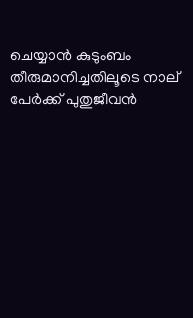ചെയ്യാന്‍ കുടുംബം തീരുമാനിച്ചതിലൂടെ നാല് പേർക്ക് പുതുജീവൻ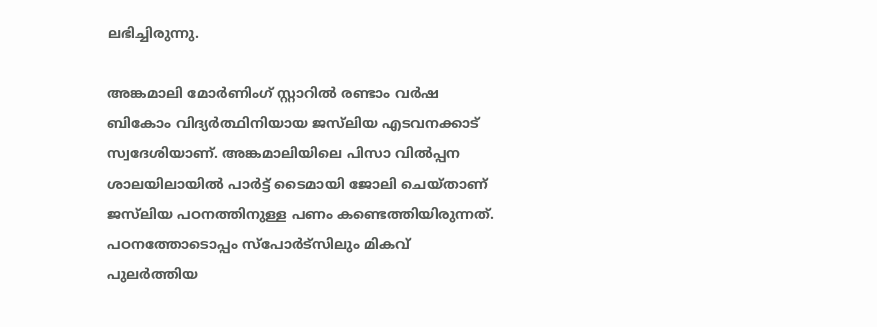ലഭിച്ചിരുന്നു.

അങ്കമാലി മോർണിംഗ് സ്റ്റാറിൽ രണ്ടാം വർഷ ബികോം വിദ്യർത്ഥിനിയായ ജസ്‌ലിയ എടവനക്കാട് സ്വദേശിയാണ്. അങ്കമാലിയിലെ പിസാ വില്‍പ്പന ശാലയിലായിൽ പാർട്ട് ടൈമായി ജോലി ചെയ്താണ് ജസ്‌ലിയ പഠനത്തിനുള്ള പണം കണ്ടെത്തിയിരുന്നത്. പഠനത്തോടൊപ്പം സ്പോർട്സിലും മികവ് പുലർത്തിയ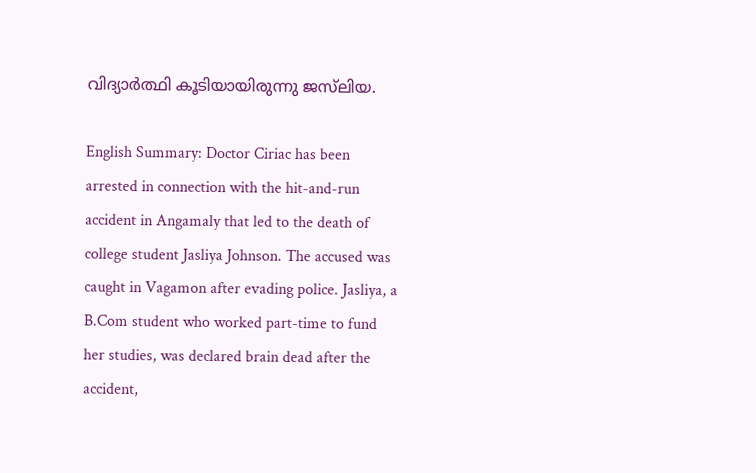വിദ്യാർത്ഥി കൂടിയായിരുന്നു ജസ്‌ലിയ.

English Summary: Doctor Ciriac has been arrested in connection with the hit-and-run accident in Angamaly that led to the death of college student Jasliya Johnson. The accused was caught in Vagamon after evading police. Jasliya, a B.Com student who worked part-time to fund her studies, was declared brain dead after the accident,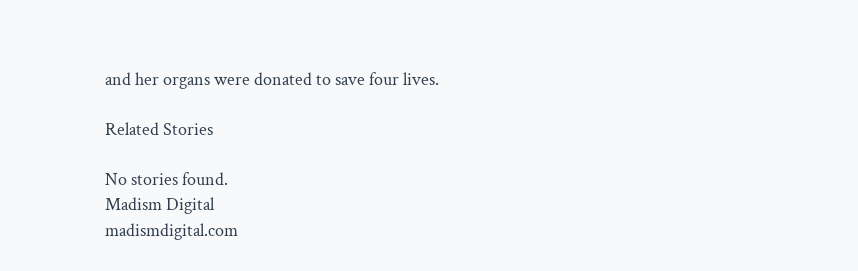and her organs were donated to save four lives.

Related Stories

No stories found.
Madism Digital
madismdigital.com